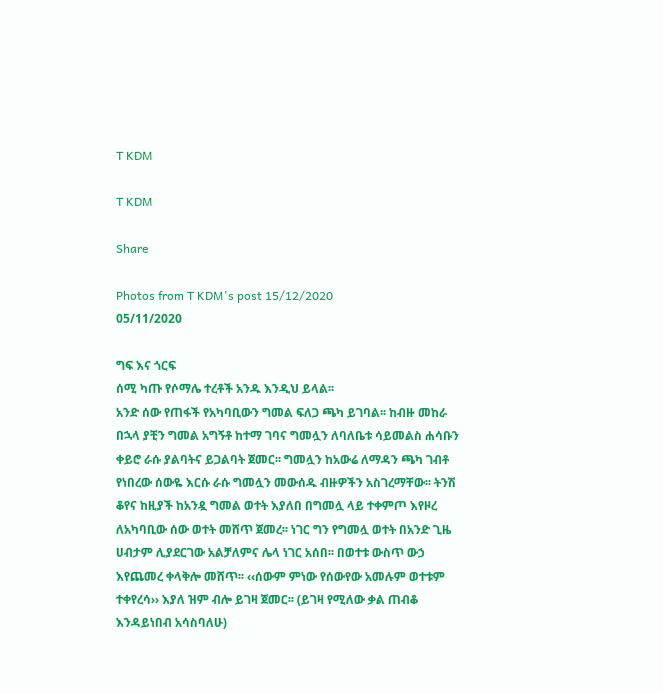T KDM

T KDM

Share

Photos from T KDM's post 15/12/2020
05/11/2020

ግፍ እና ጎርፍ
ሰሚ ካጡ የሶማሌ ተረቶች አንዱ እንዲህ ይላል፡፡
አንድ ሰው የጠፋች የአካባቢውን ግመል ፍለጋ ጫካ ይገባል፡፡ ከብዙ መከራ
በኋላ ያቺን ግመል አግኝቶ ከተማ ገባና ግመሏን ለባለቤቱ ሳይመልስ ሐሳቡን
ቀይሮ ራሱ ያልባትና ይጋልባት ጀመር፡፡ ግመሏን ከአውሬ ለማዳን ጫካ ገብቶ
የነበረው ሰውዬ እርሱ ራሱ ግመሏን መውሰዱ ብዙዎችን አስገረማቸው፡፡ ትንሽ
ቆየና ከዚያች ከአንዷ ግመል ወተት እያለበ በግመሏ ላይ ተቀምጦ እየዞረ
ለአካባቢው ሰው ወተት መሸጥ ጀመረ፡፡ ነገር ግን የግመሏ ወተት በአንድ ጊዜ
ሀብታም ሊያደርገው አልቻለምና ሌላ ነገር አሰበ፡፡ በወተቱ ውስጥ ውኃ
እየጨመረ ቀላቅሎ መሸጥ፡፡ ‹‹ሰውም ምነው የሰውየው አመሉም ወተቱም
ተቀየረሳ›› እያለ ዝም ብሎ ይገዛ ጀመር፡፡ (ይገዛ የሚለው ቃል ጠብቆ
እንዳይነበብ አሳስባለሁ)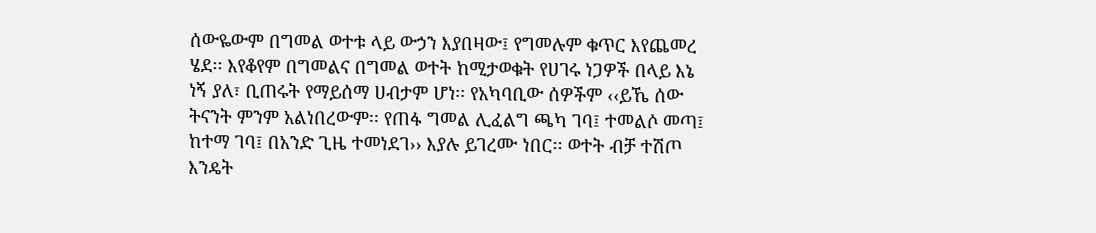ሰውዬውም በግመል ወተቱ ላይ ውኃን እያበዛው፤ የግመሉም ቁጥር እየጨመረ
ሄደ፡፡ እየቆየም በግመልና በግመል ወተት ከሚታወቁት የሀገሩ ነጋዎች በላይ እኔ
ነኝ ያለ፣ ቢጠሩት የማይሰማ ሀብታም ሆነ፡፡ የአካባቢው ሰዎችም ‹‹ይኼ ሰው
ትናንት ምንም አልነበረውም፡፡ የጠፋ ግመል ሊፈልግ ጫካ ገባ፤ ተመልሶ መጣ፤
ከተማ ገባ፤ በአንድ ጊዜ ተመነደገ›› እያሉ ይገረሙ ነበር፡፡ ወተት ብቻ ተሽጦ
እንዴት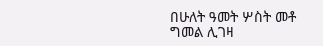በሁለት ዓመት ሦስት መቶ ግመል ሊገዛ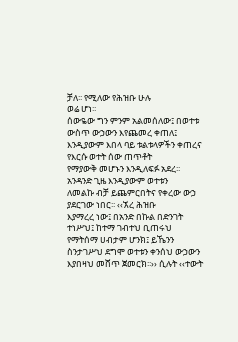ቻለ፡፡ የሚለው የሕዝቡ ሁሉ
ወሬ ሆነ፡፡
ሰውዬው ግን ምንም አልመሰለው፤ በወተቱ ውስጥ ውኃውን እየጨመረ ቀጠለ፤
እንዲያውም እበላ ባይ ቱልቱላዎችን ቀጠረና የእርሱ ወተት ሰው ጠጥቶት
የማያውቅ መሆኑን እንዲለፍፉ አደረ፡፡ አንዳንድ ጊዜ እንዲያውም ወተቱን
ለመልኩ ብቻ ይጨምርበትና የቀረው ውኃ ያደርገው ነበር፡፡ ‹‹ኧረ ሕዝቡ
እያማረረ ነው፤ በአንድ በኩል በድንገት ተነሥህ፤ ከተማ ገብተህ ቢጠሩህ
የማትሰማ ሀብታም ሆንክ፤ ይኼንን ስንታገሥህ ደግሞ ወተቱን ቀንሰህ ውኃውን
እያበዛህ መሸጥ ጀመርክ፡፡›› ሲሉት ‹‹ተውት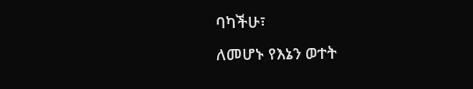ባካችሁ፣
ለመሆኑ የእኔን ወተት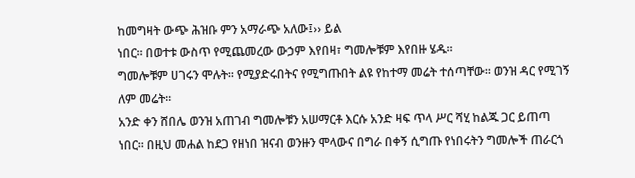ከመግዛት ውጭ ሕዝቡ ምን አማራጭ አለው፤›› ይል
ነበር፡፡ በወተቱ ውስጥ የሚጨመረው ውኃም እየበዛ፣ ግመሎቹም እየበዙ ሄዱ፡፡
ግመሎቹም ሀገሩን ሞሉት፡፡ የሚያድሩበትና የሚግጡበት ልዩ የከተማ መሬት ተሰጣቸው፡፡ ወንዝ ዳር የሚገኝ ለም መሬት፡፡
አንድ ቀን ሸበሌ ወንዝ አጠገብ ግመሎቹን አሠማርቶ እርሱ አንድ ዛፍ ጥላ ሥር ሻሂ ከልጁ ጋር ይጠጣ ነበር፡፡ በዚህ መሐል ከደጋ የዘነበ ዝናብ ወንዙን ሞላውና በግራ በቀኝ ሲግጡ የነበሩትን ግመሎች ጠራርጎ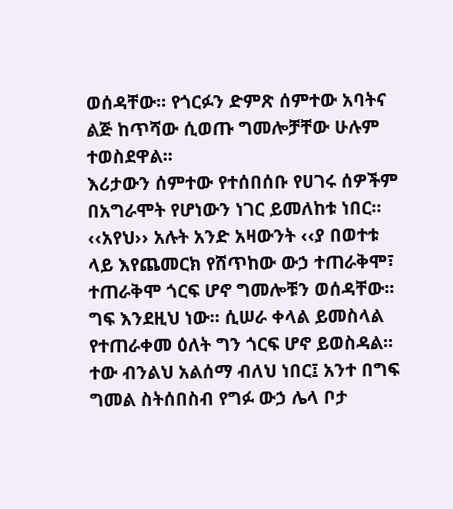ወሰዳቸው፡፡ የጎርፉን ድምጽ ሰምተው አባትና ልጅ ከጥሻው ሲወጡ ግመሎቻቸው ሁሉም ተወስደዋል፡፡
እሪታውን ሰምተው የተሰበሰቡ የሀገሩ ሰዎችም በአግራሞት የሆነውን ነገር ይመለከቱ ነበር፡፡
‹‹አየህ›› አሉት አንድ አዛውንት ‹‹ያ በወተቱ ላይ እየጨመርክ የሸጥከው ውኃ ተጠራቅሞ፣ ተጠራቅሞ ጎርፍ ሆኖ ግመሎቹን ወሰዳቸው፡፡ ግፍ እንደዚህ ነው፡፡ ሲሠራ ቀላል ይመስላል የተጠራቀመ ዕለት ግን ጎርፍ ሆኖ ይወስዳል፡፡ ተው ብንልህ አልሰማ ብለህ ነበር፤ አንተ በግፍ ግመል ስትሰበስብ የግፉ ውኃ ሌላ ቦታ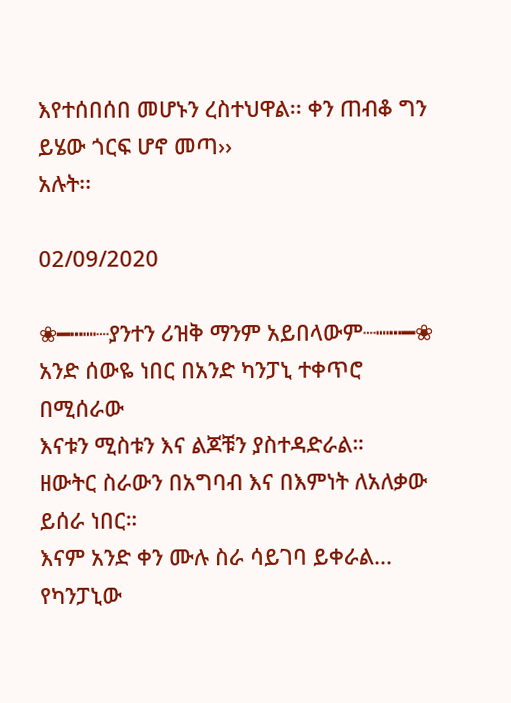እየተሰበሰበ መሆኑን ረስተህዋል፡፡ ቀን ጠብቆ ግን ይሄው ጎርፍ ሆኖ መጣ››
አሉት፡፡

02/09/2020

❀━┅┉┈ያንተን ሪዝቅ ማንም አይበላውም┈┉┅━❀
አንድ ሰውዬ ነበር በአንድ ካንፓኒ ተቀጥሮ በሚሰራው
እናቱን ሚስቱን እና ልጆቹን ያስተዳድራል።
ዘውትር ስራውን በአግባብ እና በእምነት ለአለቃው
ይሰራ ነበር።
እናም አንድ ቀን ሙሉ ስራ ሳይገባ ይቀራል...
የካንፓኒው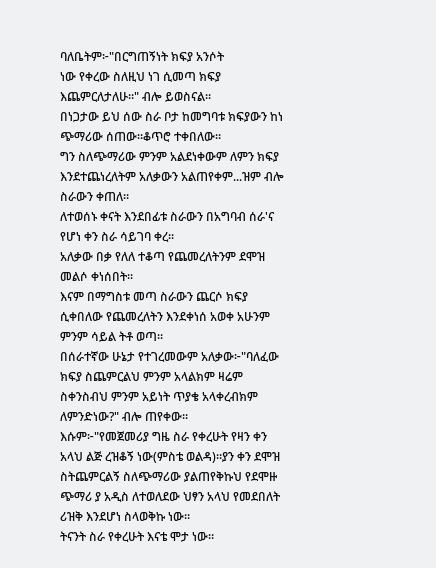ባለቤትም፦"በርግጠኝነት ክፍያ አንሶት
ነው የቀረው ስለዚህ ነገ ሲመጣ ክፍያ
እጨምርለታለሁ።" ብሎ ይወስናል።
በነጋታው ይህ ሰው ስራ ቦታ ከመግባቱ ክፍያውን ከነ
ጭማሪው ሰጠው።ቆጥሮ ተቀበለው።
ግን ስለጭማሪው ምንም አልደነቀውም ለምን ክፍያ
እንደተጨነረለትም አለቃውን አልጠየቀም...ዝም ብሎ
ስራውን ቀጠለ።
ለተወሰኑ ቀናት እንደበፊቱ ስራውን በአግባብ ሰራ'ና
የሆነ ቀን ስራ ሳይገባ ቀረ።
አለቃው በቃ የለለ ተቆጣ የጨመረለትንም ደሞዝ
መልሶ ቀነሰበት።
እናም በማግስቱ መጣ ስራውን ጨርሶ ክፍያ
ሲቀበለው የጨመረለትን እንደቀነሰ አወቀ አሁንም
ምንም ሳይል ትቶ ወጣ።
በሰራተኛው ሁኔታ የተገረመውም አለቃው፦"ባለፈው
ክፍያ ስጨምርልህ ምንም አላልክም ዛሬም
ስቀንስብህ ምንም አይነት ጥያቄ አላቀረብክም
ለምንድነው?" ብሎ ጠየቀው።
እሱም፦"የመጀመሪያ ግዜ ስራ የቀረሁት የዛን ቀን
አላህ ልጅ ረዝቆኝ ነው(ምስቴ ወልዳ)።ያን ቀን ደሞዝ
ስትጨምርልኝ ስለጭማሪው ያልጠየቅኩህ የደሞዙ
ጭማሪ ያ አዲስ ለተወለደው ህፃን አላህ የመደበለት
ሪዝቅ እንደሆነ ስላወቅኩ ነው።
ትናንት ስራ የቀረሁት እናቴ ሞታ ነው።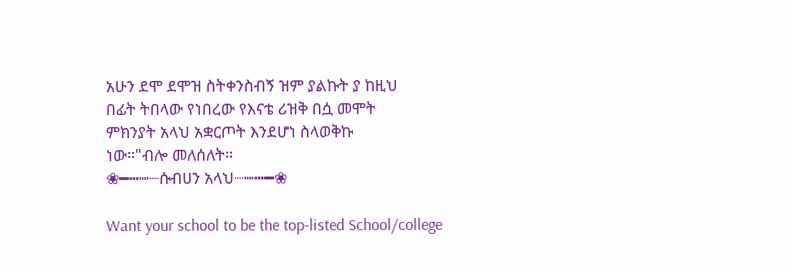አሁን ደሞ ደሞዝ ስትቀንስብኝ ዝም ያልኩት ያ ከዚህ
በፊት ትበላው የነበረው የእናቴ ሪዝቅ በሷ መሞት
ምክንያት አላህ አቋርጦት እንደሆነ ስላወቅኩ
ነው።"ብሎ መለሰለት።
❀━┅┉┈ሱብሀን አላህ┈┉┅━❀

Want your school to be the top-listed School/college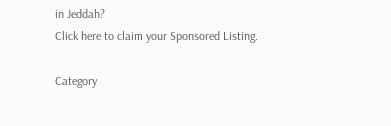in Jeddah?
Click here to claim your Sponsored Listing.

Category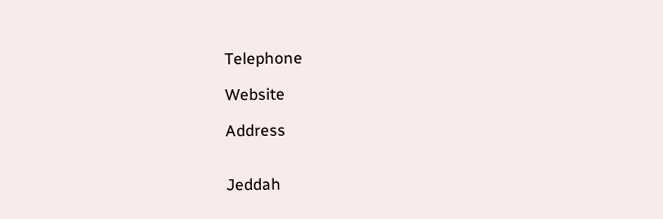Telephone

Website

Address


Jeddah